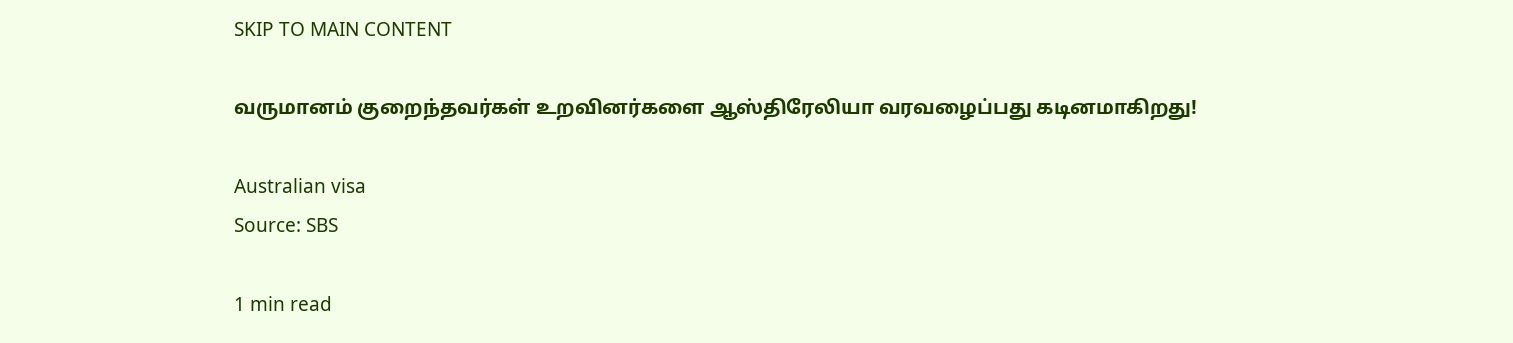SKIP TO MAIN CONTENT

வருமானம் குறைந்தவர்கள் உறவினர்களை ஆஸ்திரேலியா வரவழைப்பது கடினமாகிறது!

Australian visa
Source: SBS

1 min read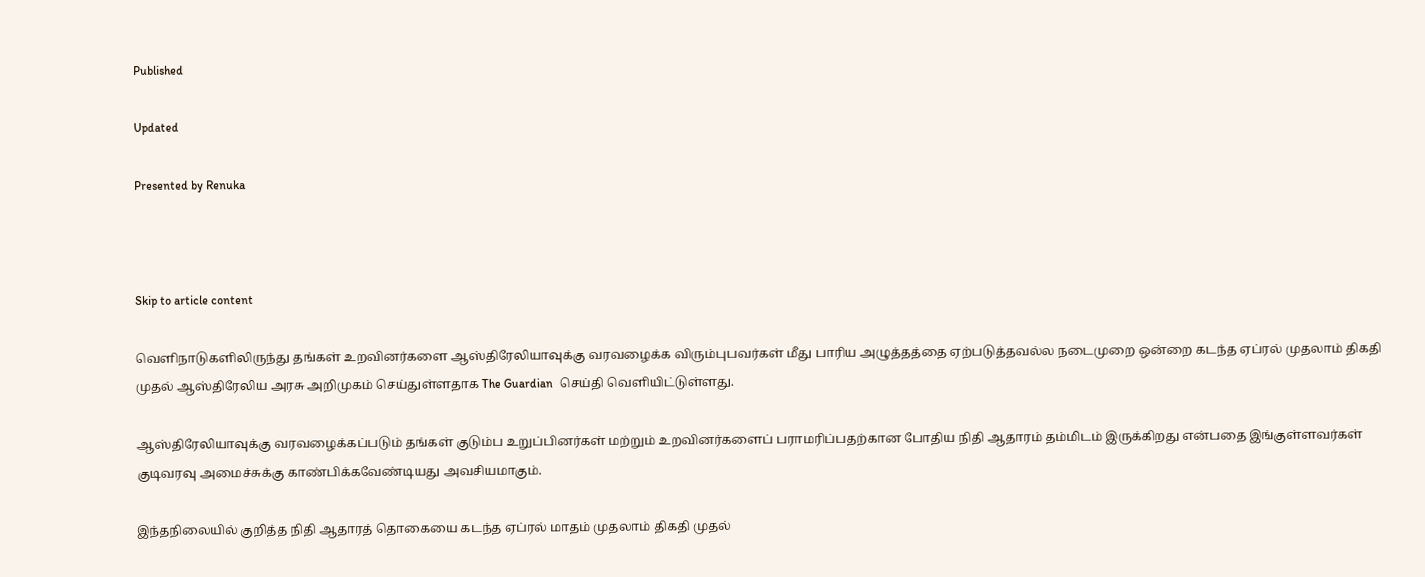Published

Updated

Presented by Renuka



Skip to article content

வெளிநாடுகளிலிருந்து தங்கள் உறவினர்களை ஆஸ்திரேலியாவுக்கு வரவழைக்க விரும்புபவர்கள் மீது பாரிய அழுத்தத்தை ஏற்படுத்தவல்ல நடைமுறை ஒன்றை கடந்த ஏப்ரல் முதலாம் திகதி முதல் ஆஸ்திரேலிய அரசு அறிமுகம் செய்துள்ளதாக The Guardian  செய்தி வெளியிட்டுள்ளது.

ஆஸ்திரேலியாவுக்கு வரவழைக்கப்படும் தங்கள் குடும்ப உறுப்பினர்கள் மற்றும் உறவினர்களைப் பராமரிப்பதற்கான போதிய நிதி ஆதாரம் தம்மிடம் இருக்கிறது என்பதை இங்குள்ளவர்கள் குடிவரவு அமைச்சுக்கு காண்பிக்கவேண்டியது அவசியமாகும்.

இந்தநிலையில் குறித்த நிதி ஆதாரத் தொகையை கடந்த ஏப்ரல் மாதம் முதலாம் திகதி முதல்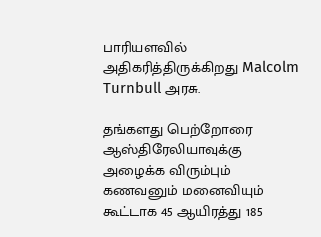பாரியளவில் அதிகரித்திருக்கிறது Malcolm Turnbull அரசு.

தங்களது பெற்றோரை ஆஸ்திரேலியாவுக்கு அழைக்க விரும்பும் கணவனும் மனைவியும் கூட்டாக 45 ஆயிரத்து 185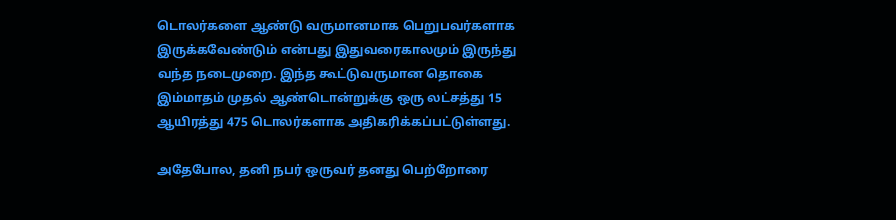டொலர்களை ஆண்டு வருமானமாக பெறுபவர்களாக இருக்கவேண்டும் என்பது இதுவரைகாலமும் இருந்து வந்த நடைமுறை. இந்த கூட்டுவருமான தொகை இம்மாதம் முதல் ஆண்டொன்றுக்கு ஒரு லட்சத்து 15 ஆயிரத்து 475 டொலர்களாக அதிகரிக்கப்பட்டுள்ளது.

அதேபோல, தனி நபர் ஒருவர் தனது பெற்றோரை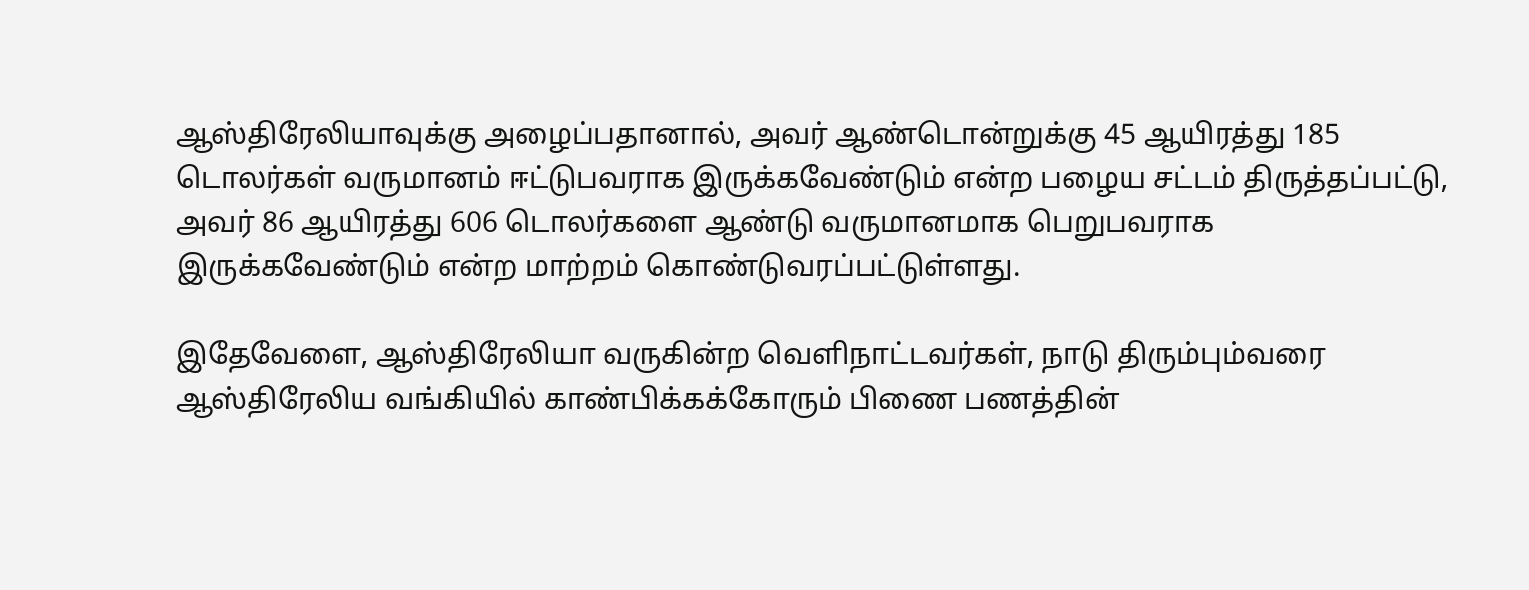ஆஸ்திரேலியாவுக்கு அழைப்பதானால், அவர் ஆண்டொன்றுக்கு 45 ஆயிரத்து 185 டொலர்கள் வருமானம் ஈட்டுபவராக இருக்கவேண்டும் என்ற பழைய சட்டம் திருத்தப்பட்டு, அவர் 86 ஆயிரத்து 606 டொலர்களை ஆண்டு வருமானமாக பெறுபவராக இருக்கவேண்டும் என்ற மாற்றம் கொண்டுவரப்பட்டுள்ளது.

இதேவேளை, ஆஸ்திரேலியா வருகின்ற வெளிநாட்டவர்கள், நாடு திரும்பும்வரை ஆஸ்திரேலிய வங்கியில் காண்பிக்கக்கோரும் பிணை பணத்தின்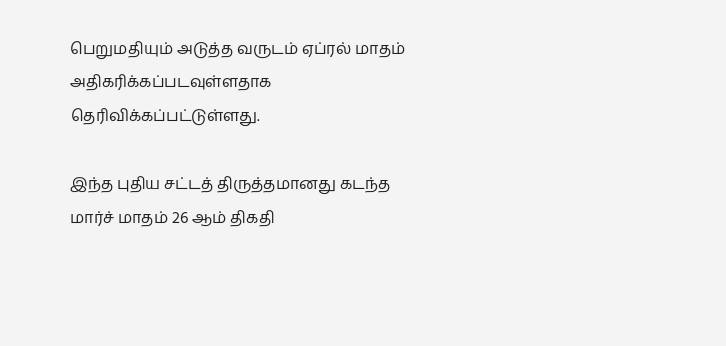பெறுமதியும் அடுத்த வருடம் ஏப்ரல் மாதம் அதிகரிக்கப்படவுள்ளதாக தெரிவிக்கப்பட்டுள்ளது.

இந்த புதிய சட்டத் திருத்தமானது கடந்த மார்ச் மாதம் 26 ஆம் திகதி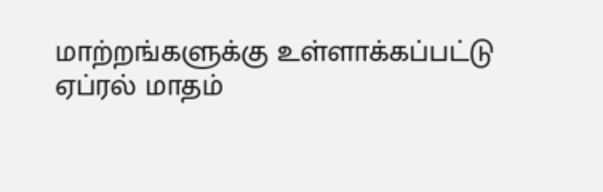மாற்றங்களுக்கு உள்ளாக்கப்பட்டு ஏப்ரல் மாதம்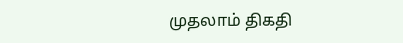முதலாம் திகதி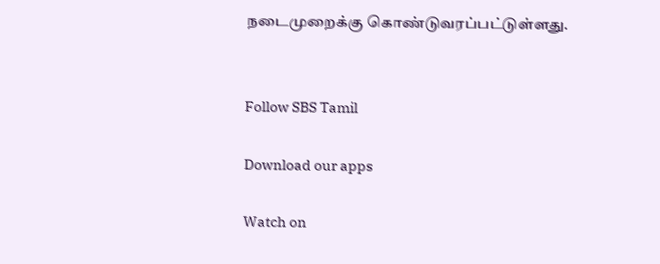நடைமுறைக்கு கொண்டுவரப்பட்டுள்ளது.


Follow SBS Tamil

Download our apps

Watch on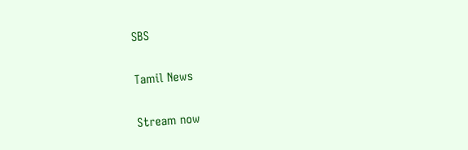SBS

Tamil News

Stream now